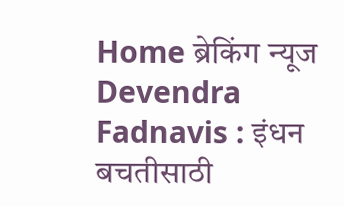Home ब्रेकिंग न्यूज Devendra Fadnavis : इंधन बचतीसाठी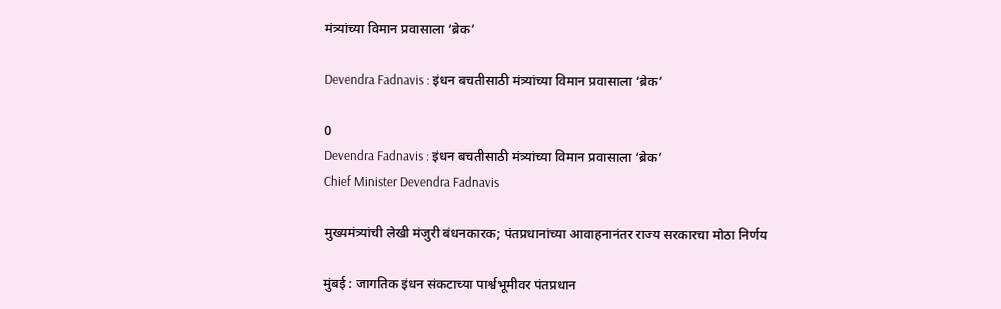मंत्र्यांच्या विमान प्रवासाला ‘ब्रेक’

Devendra Fadnavis : इंधन बचतीसाठी मंत्र्यांच्या विमान प्रवासाला ‘ब्रेक’

0
Devendra Fadnavis : इंधन बचतीसाठी मंत्र्यांच्या विमान प्रवासाला ‘ब्रेक’
Chief Minister Devendra Fadnavis

मुख्यमंत्र्यांची लेखी मंजुरी बंधनकारक; पंतप्रधानांच्या आवाहनानंतर राज्य सरकारचा मोठा निर्णय

मुंबई : जागतिक इंधन संकटाच्या पार्श्वभूमीवर पंतप्रधान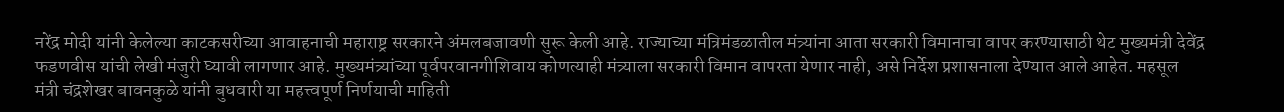नरेंद्र मोदी यांनी केलेल्या काटकसरीच्या आवाहनाची महाराष्ट्र सरकारने अंमलबजावणी सुरू केली आहे. राज्याच्या मंत्रिमंडळातील मंत्र्यांना आता सरकारी विमानाचा वापर करण्यासाठी थेट मुख्यमंत्री देवेंद्र फडणवीस यांची लेखी मंजुरी घ्यावी लागणार आहे. मुख्यमंत्र्यांच्या पूर्वपरवानगीशिवाय कोणत्याही मंत्र्याला सरकारी विमान वापरता येणार नाही, असे निर्देश प्रशासनाला देण्यात आले आहेत. महसूल मंत्री चंद्रशेखर बावनकुळे यांनी बुधवारी या महत्त्वपूर्ण निर्णयाची माहिती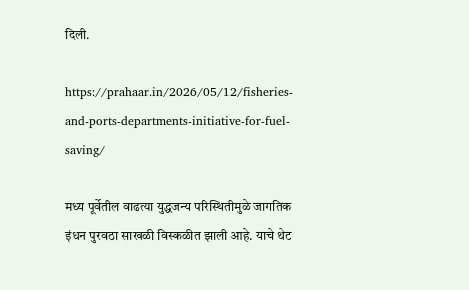दिली.

https://prahaar.in/2026/05/12/fisheries-and-ports-departments-initiative-for-fuel-saving/

मध्य पूर्वेतील वाढत्या युद्धजन्य परिस्थितीमुळे जागतिक इंधन पुरवठा साखळी विस्कळीत झाली आहे. याचे थेट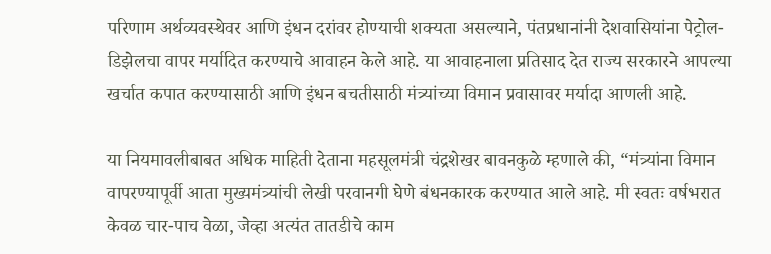परिणाम अर्थव्यवस्थेवर आणि इंधन दरांवर होण्याची शक्यता असल्याने, पंतप्रधानांनी देशवासियांना पेट्रोल-डिझेलचा वापर मर्यादित करण्याचे आवाहन केले आहे. या आवाहनाला प्रतिसाद देत राज्य सरकारने आपल्या खर्चात कपात करण्यासाठी आणि इंधन बचतीसाठी मंत्र्यांच्या विमान प्रवासावर मर्यादा आणली आहे.

या नियमावलीबाबत अधिक माहिती देताना महसूलमंत्री चंद्रशेखर बावनकुळे म्हणाले की, “मंत्र्यांना विमान वापरण्यापूर्वी आता मुख्यमंत्र्यांची लेखी परवानगी घेणे बंधनकारक करण्यात आले आहे. मी स्वतः वर्षभरात केवळ चार-पाच वेळा, जेव्हा अत्यंत तातडीचे काम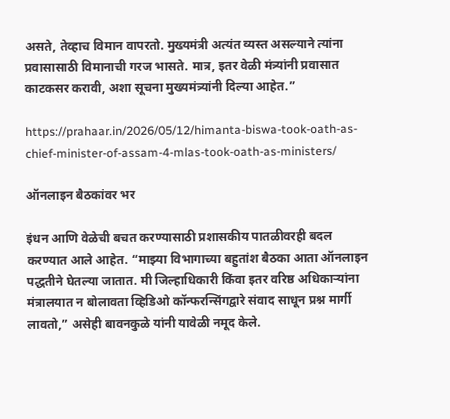असते, तेव्हाच विमान वापरतो. मुख्यमंत्री अत्यंत व्यस्त असल्याने त्यांना प्रवासासाठी विमानाची गरज भासते. मात्र, इतर वेळी मंत्र्यांनी प्रवासात काटकसर करावी, अशा सूचना मुख्यमंत्र्यांनी दिल्या आहेत.”

https://prahaar.in/2026/05/12/himanta-biswa-took-oath-as-chief-minister-of-assam-4-mlas-took-oath-as-ministers/

ऑनलाइन बैठकांवर भर

इंधन आणि वेळेची बचत करण्यासाठी प्रशासकीय पातळीवरही बदल करण्यात आले आहेत. “माझ्या विभागाच्या बहुतांश बैठका आता ऑनलाइन पद्धतीने घेतल्या जातात. मी जिल्हाधिकारी किंवा इतर वरिष्ठ अधिकाऱ्यांना मंत्रालयात न बोलावता व्हिडिओ कॉन्फरन्सिंगद्वारे संवाद साधून प्रश्न मार्गी लावतो,” असेही बावनकुळे यांनी यावेळी नमूद केले.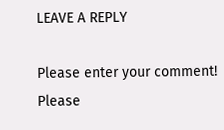LEAVE A REPLY

Please enter your comment!
Please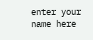enter your name here